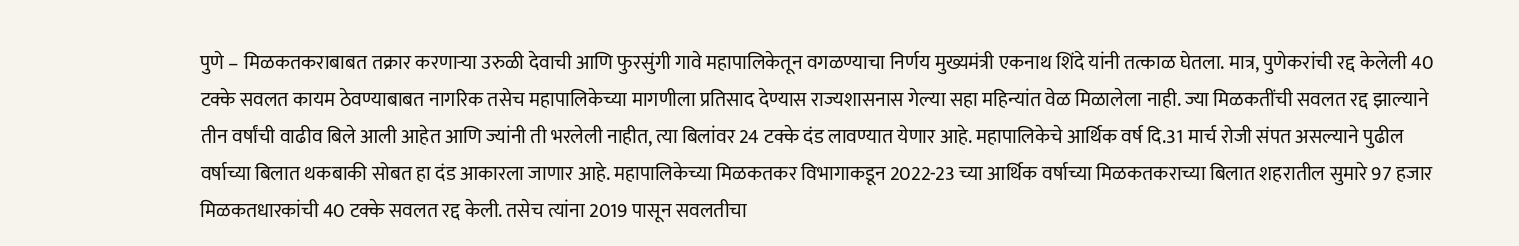पुणे – मिळकतकराबाबत तक्रार करणाऱ्या उरुळी देवाची आणि फुरसुंगी गावे महापालिकेतून वगळण्याचा निर्णय मुख्यमंत्री एकनाथ शिंदे यांनी तत्काळ घेतला. मात्र, पुणेकरांची रद्द केलेली 40 टक्के सवलत कायम ठेवण्याबाबत नागरिक तसेच महापालिकेच्या मागणीला प्रतिसाद देण्यास राज्यशासनास गेल्या सहा महिन्यांत वेळ मिळालेला नाही. ज्या मिळकतींची सवलत रद्द झाल्याने तीन वर्षांची वाढीव बिले आली आहेत आणि ज्यांनी ती भरलेली नाहीत, त्या बिलांवर 24 टक्के दंड लावण्यात येणार आहे. महापालिकेचे आर्थिक वर्ष दि.31 मार्च रोजी संपत असल्याने पुढील वर्षाच्या बिलात थकबाकी सोबत हा दंड आकारला जाणार आहे. महापालिकेच्या मिळकतकर विभागाकडून 2022-23 च्या आर्थिक वर्षाच्या मिळकतकराच्या बिलात शहरातील सुमारे 97 हजार मिळकतधारकांची 40 टक्के सवलत रद्द केली. तसेच त्यांना 2019 पासून सवलतीचा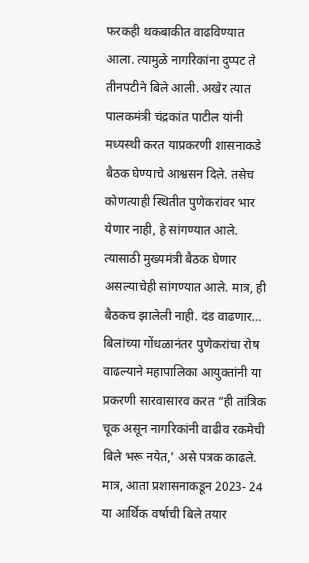फरकही थकबाकीत वाढविण्यात आला. त्यामुळे नागरिकांना दुप्पट ते तीनपटीने बिले आली. अखेर त्यात पालकमंत्री चंद्रकांत पाटील यांनी मध्यस्थी करत याप्रकरणी शासनाकडे बैठक घेण्याचे आश्वसन दिले. तसेच कोणत्याही स्थितीत पुणेकरांवर भार येणार नाही, हे सांगण्यात आले. त्यासाठी मुख्यमंत्री बैठक घेणार असल्याचेही सांगण्यात आले. मात्र, ही बैठकच झालेली नाही. दंड वाढणार… बिलांच्या गोंधळानंतर पुणेकरांचा रोष वाढल्याने महापालिका आयुक्तांनी या प्रकरणी सारवासारव करत “ही तांत्रिक चूक असून नागरिकांनी वाढीव रकमेची बिले भरू नयेत,’ असे पत्रक काढले. मात्र, आता प्रशासनाकडून 2023- 24 या आर्थिक वर्षाची बिले तयार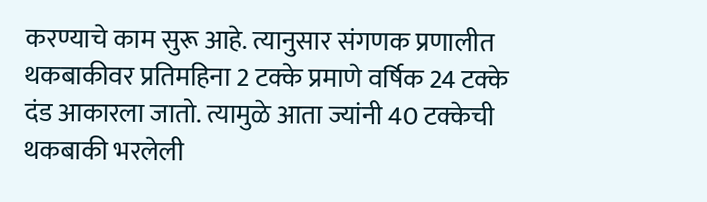करण्याचे काम सुरू आहे. त्यानुसार संगणक प्रणालीत थकबाकीवर प्रतिमहिना 2 टक्के प्रमाणे वर्षिक 24 टक्के दंड आकारला जातो. त्यामुळे आता ज्यांनी 40 टक्केची थकबाकी भरलेली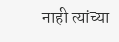नाही त्यांच्या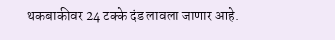थकबाकीवर 24 टक्के दंड लावला जाणार आहे.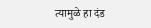त्यामुळे हा दंड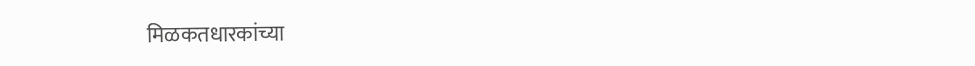मिळकतधारकांच्या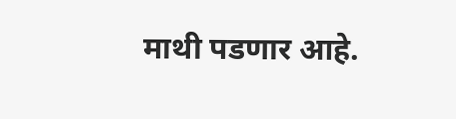माथी पडणार आहे.